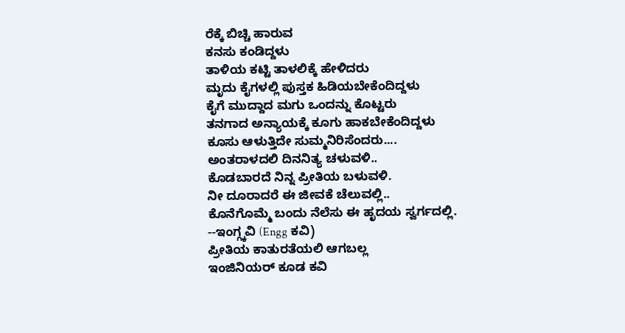ರೆಕ್ಕೆ ಬಿಚ್ಚಿ ಹಾರುವ
ಕನಸು ಕಂಡಿದ್ದಳು
ತಾಳಿಯ ಕಟ್ಟಿ ತಾಳಲಿಕ್ಕೆ ಹೇಳಿದರು
ಮೃದು ಕೈಗಳಲ್ಲಿ ಪುಸ್ತಕ ಹಿಡಿಯಬೇಕೆಂದಿದ್ದಳು
ಕೈಗೆ ಮುದ್ದಾದ ಮಗು ಒಂದನ್ನು ಕೊಟ್ಟರು
ತನಗಾದ ಅನ್ಯಾಯಕ್ಕೆ ಕೂಗು ಹಾಕಬೇಕೆಂದಿದ್ದಳು
ಕೂಸು ಆಳುತ್ತಿದೇ ಸುಮ್ಮನಿರಿಸೆಂದರು....
ಅಂತರಾಳದಲಿ ದಿನನಿತ್ಯ ಚಳುವಳಿ..
ಕೊಡಬಾರದೆ ನಿನ್ನ ಪ್ರೀತಿಯ ಬಳುವಳಿ.
ನೀ ದೂರಾದರೆ ಈ ಜೀವಕೆ ಚೆಲುವಲ್ಲಿ..
ಕೊನೆಗೊಮ್ಮೆ ಬಂದು ನೆಲೆಸು ಈ ಹೃದಯ ಸ್ವರ್ಗದಲ್ಲಿ.
--ಇಂಗ್ಗ್ಕವಿ (Engg ಕವಿ)
ಪ್ರೀತಿಯ ಕಾತುರತೆಯಲಿ ಆಗಬಲ್ಲ
ಇಂಜಿನಿಯರ್ ಕೂಡ ಕವಿ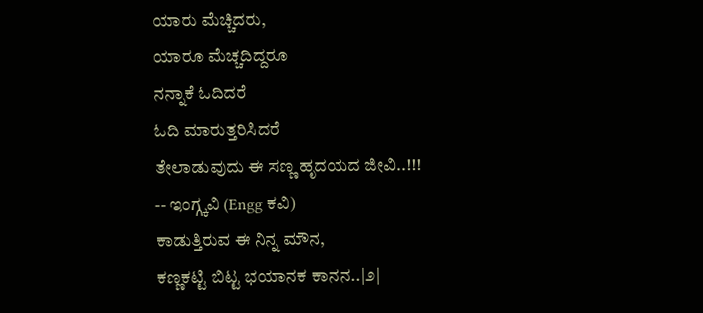ಯಾರು ಮೆಚ್ಚಿದರು,
ಯಾರೂ ಮೆಚ್ಚದಿದ್ದರೂ
ನನ್ನಾಕೆ ಓದಿದರೆ
ಓದಿ ಮಾರುತ್ತರಿಸಿದರೆ
ತೇಲಾಡುವುದು ಈ ಸಣ್ಣ ಹೃದಯದ ಜೀವಿ..!!!
-- ಇಂಗ್ಗ್ಕವಿ (Engg ಕವಿ)
ಕಾಡುತ್ತಿರುವ ಈ ನಿನ್ನ ಮೌನ,
ಕಣ್ಣಕಟ್ಟಿ ಬಿಟ್ಟ ಭಯಾನಕ ಕಾನನ..|೨|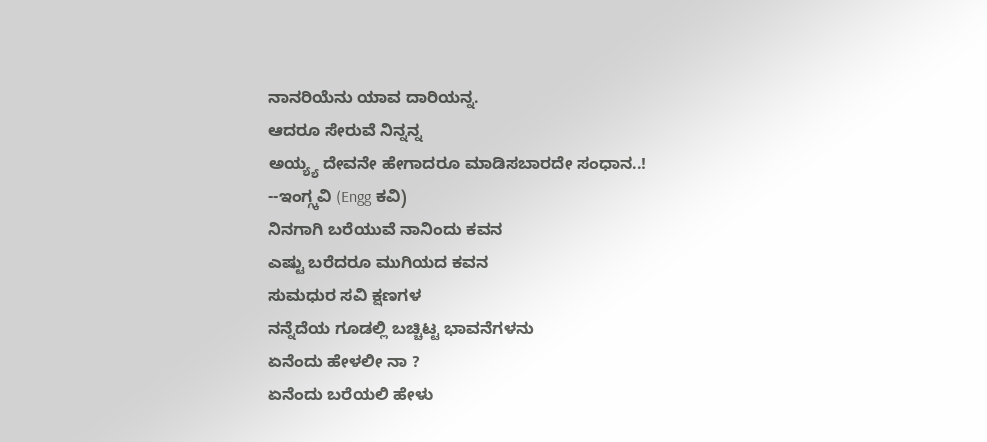ನಾನರಿಯೆನು ಯಾವ ದಾರಿಯನ್ನ.
ಆದರೂ ಸೇರುವೆ ನಿನ್ನನ್ನ
ಅಯ್ಯ್ಯ ದೇವನೇ ಹೇಗಾದರೂ ಮಾಡಿಸಬಾರದೇ ಸಂಧಾನ..!
--ಇಂಗ್ಗ್ಕವಿ (Engg ಕವಿ)
ನಿನಗಾಗಿ ಬರೆಯುವೆ ನಾನಿಂದು ಕವನ
ಎಷ್ಟು ಬರೆದರೂ ಮುಗಿಯದ ಕವನ
ಸುಮಧುರ ಸವಿ ಕ್ಷಣಗಳ
ನನ್ನೆದೆಯ ಗೂಡಲ್ಲಿ ಬಚ್ಚಿಟ್ಟ ಭಾವನೆಗಳನು
ಏನೆಂದು ಹೇಳಲೀ ನಾ ?
ಏನೆಂದು ಬರೆಯಲಿ ಹೇಳು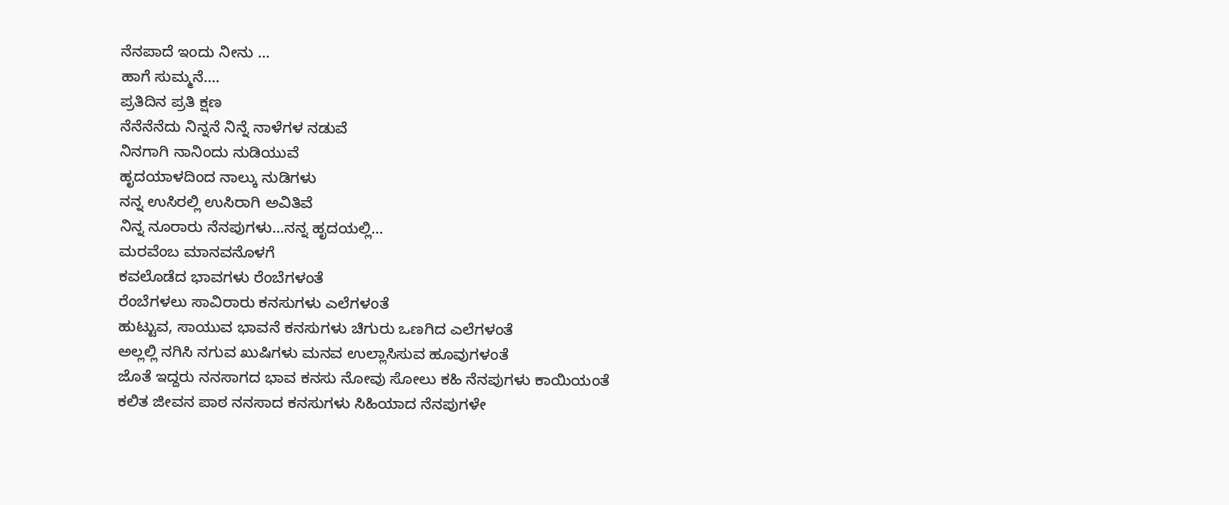ನೆನಪಾದೆ ಇಂದು ನೀನು ...
ಹಾಗೆ ಸುಮ್ಮನೆ....
ಪ್ರತಿದಿನ ಪ್ರತಿ ಕ್ಷಣ
ನೆನೆನೆನೆದು ನಿನ್ನನೆ ನಿನ್ನೆ ನಾಳೆಗಳ ನಡುವೆ
ನಿನಗಾಗಿ ನಾನಿಂದು ನುಡಿಯುವೆ
ಹೃದಯಾಳದಿಂದ ನಾಲ್ಕು ನುಡಿಗಳು
ನನ್ನ ಉಸಿರಲ್ಲಿ ಉಸಿರಾಗಿ ಅವಿತಿವೆ
ನಿನ್ನ ನೂರಾರು ನೆನಪುಗಳು...ನನ್ನ ಹೃದಯಲ್ಲಿ...
ಮರವೆಂಬ ಮಾನವನೊಳಗೆ
ಕವಲೊಡೆದ ಭಾವಗಳು ರೆಂಬೆಗಳಂತೆ
ರೆಂಬೆಗಳಲು ಸಾವಿರಾರು ಕನಸುಗಳು ಎಲೆಗಳಂತೆ
ಹುಟ್ಟುವ, ಸಾಯುವ ಭಾವನೆ ಕನಸುಗಳು ಚಿಗುರು ಒಣಗಿದ ಎಲೆಗಳಂತೆ
ಅಲ್ಲಲ್ಲಿ ನಗಿಸಿ ನಗುವ ಖುಷಿಗಳು ಮನವ ಉಲ್ಲಾಸಿಸುವ ಹೂವುಗಳಂತೆ
ಜೊತೆ ಇದ್ದರು ನನಸಾಗದ ಭಾವ ಕನಸು ನೋವು ಸೋಲು ಕಹಿ ನೆನಪುಗಳು ಕಾಯಿಯಂತೆ
ಕಲಿತ ಜೀವನ ಪಾಠ ನನಸಾದ ಕನಸುಗಳು ಸಿಹಿಯಾದ ನೆನಪುಗಳೇ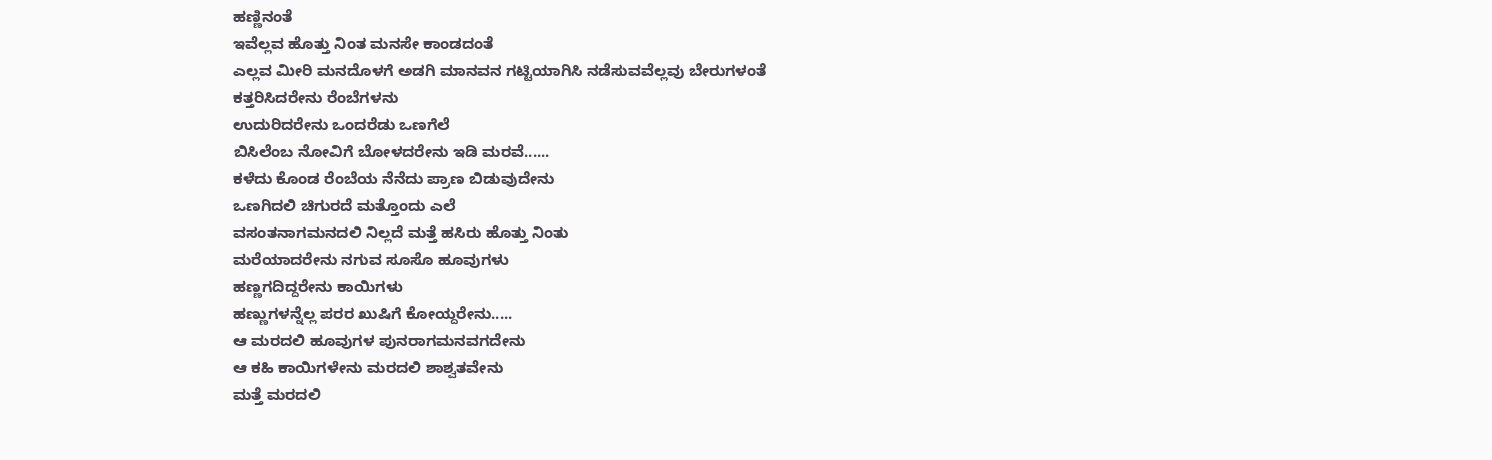ಹಣ್ಣಿನಂತೆ
ಇವೆಲ್ಲವ ಹೊತ್ತು ನಿಂತ ಮನಸೇ ಕಾಂಡದಂತೆ
ಎಲ್ಲವ ಮೀರಿ ಮನದೊಳಗೆ ಅಡಗಿ ಮಾನವನ ಗಟ್ಟಿಯಾಗಿಸಿ ನಡೆಸುವವೆಲ್ಲವು ಬೇರುಗಳಂತೆ
ಕತ್ತರಿಸಿದರೇನು ರೆಂಬೆಗಳನು
ಉದುರಿದರೇನು ಒಂದರೆಡು ಒಣಗೆಲೆ
ಬಿಸಿಲೆಂಬ ನೋವಿಗೆ ಬೋಳದರೇನು ಇಡಿ ಮರವೆ......
ಕಳೆದು ಕೊಂಡ ರೆಂಬೆಯ ನೆನೆದು ಪ್ರಾಣ ಬಿಡುವುದೇನು
ಒಣಗಿದಲಿ ಚಿಗುರದೆ ಮತ್ತೊಂದು ಎಲೆ
ವಸಂತನಾಗಮನದಲಿ ನಿಲ್ಲದೆ ಮತ್ತೆ ಹಸಿರು ಹೊತ್ತು ನಿಂತು
ಮರೆಯಾದರೇನು ನಗುವ ಸೂಸೊ ಹೂವುಗಳು
ಹಣ್ಣಗದಿದ್ದರೇನು ಕಾಯಿಗಳು
ಹಣ್ಣುಗಳನ್ನೆಲ್ಲ ಪರರ ಖುಷಿಗೆ ಕೋಯ್ದರೇನು.....
ಆ ಮರದಲಿ ಹೂವುಗಳ ಪುನರಾಗಮನವಗದೇನು
ಆ ಕಹಿ ಕಾಯಿಗಳೇನು ಮರದಲಿ ಶಾಶ್ವತವೇನು
ಮತ್ತೆ ಮರದಲಿ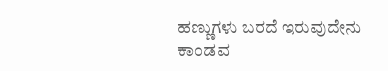ಹಣ್ಣುಗಳು ಬರದೆ ಇರುವುದೇನು
ಕಾಂಡವ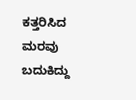ಕತ್ತರಿಸಿದ ಮರವು ಬದುಕಿದ್ದು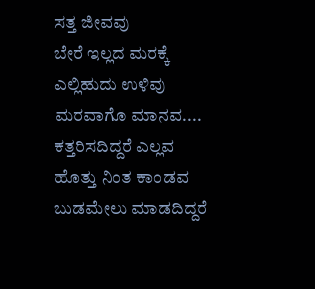ಸತ್ತ ಜೀವವು
ಬೇರೆ ಇಲ್ಲದ ಮರಕ್ಕೆ ಎಲ್ಲಿಹುದು ಉಳಿವು
ಮರವಾಗೊ ಮಾನವ....
ಕತ್ತರಿಸದಿದ್ದರೆ ಎಲ್ಲವ ಹೊತ್ತು ನಿಂತ ಕಾಂಡವ
ಬುಡಮೇಲು ಮಾಡದಿದ್ದರೆ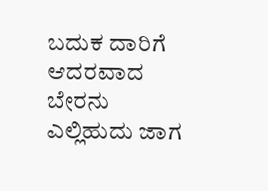ಬದುಕ ದಾರಿಗೆ ಆದರವಾದ ಬೇರನು
ಎಲ್ಲಿಹುದು ಜಾಗ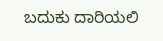ಬದುಕು ದಾರಿಯಲಿ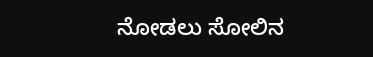ನೋಡಲು ಸೋಲಿನ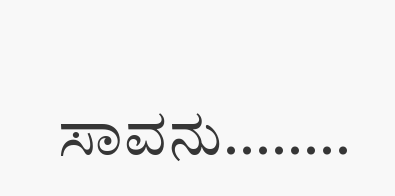ಸಾವನು........